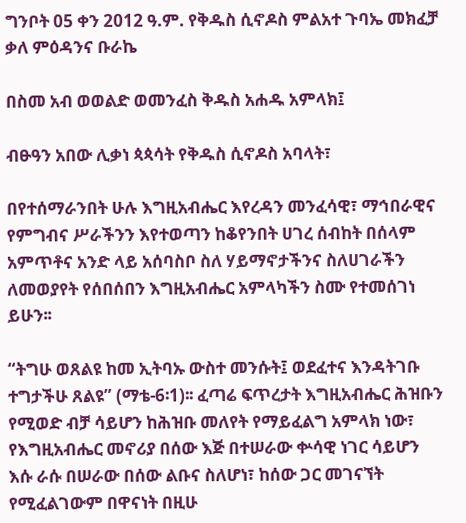ግንቦት 05 ቀን 2012 ዓ.ም. የቅዱስ ሲኖዶስ ምልአተ ጉባኤ መክፈቻ ቃለ ምዕዳንና ቡራኬ

በስመ አብ ወወልድ ወመንፈስ ቅዱስ አሐዱ አምላክ፤

ብፁዓን አበው ሊቃነ ጳጳሳት የቅዱስ ሲኖዶስ አባላት፣

በየተሰማራንበት ሁሉ እግዚአብሔር እየረዳን መንፈሳዊ፣ ማኅበራዊና የምግብና ሥራችንን እየተወጣን ከቆየንበት ሀገረ ሰብከት በሰላም አምጥቶና አንድ ላይ አሰባስቦ ስለ ሃይማኖታችንና ስለሀገራችን ለመወያየት የሰበሰበን እግዚአብሔር አምላካችን ስሙ የተመሰገነ ይሁን፡፡

“ትግሁ ወጸልዩ ከመ ኢትባኡ ውስተ መንሱት፤ ወደፈተና እንዳትገቡ ተግታችሁ ጸልዩ” (ማቴ-6፡1)፡፡ ፈጣሬ ፍጥረታት እግዚአብሔር ሕዝቡን የሚወድ ብቻ ሳይሆን ከሕዝቡ መለየት የማይፈልግ አምላክ ነው፣ የእግዚአብሔር መኖሪያ በሰው እጅ በተሠራው ቍሳዊ ነገር ሳይሆን እሱ ራሱ በሠራው በሰው ልቡና ስለሆነ፣ ከሰው ጋር መገናኘት የሚፈልገውም በዋናነት በዚሁ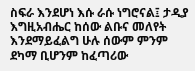ስፍራ እንደሆነ እሱ ራሱ ነግሮናል፤ ታዲያ እግዚአብሔር ከሰው ልቡና መለየት እንደማይፈልግ ሁሉ ሰውም ምንም ደካማ ቢሆንም ከፈጣሪው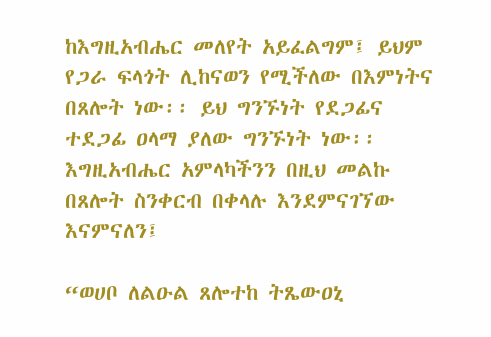ከእግዚአብሔር መለየት አይፈልግም፤ ይህም የጋራ ፍላጎት ሊከናወን የሚችለው በእምነትና በጸሎት ነው፡፡ ይህ ግንኙነት የደጋፊና ተደጋፊ ዐላማ ያለው ግንኙነት ነው፡፡ እግዚአብሔር አምላካችንን በዚህ መልኩ በጸሎት ስንቀርብ በቀላሉ እንደምናገኘው እናምናለን፤

“ወሀቦ ለልዑል ጸሎተከ ትጼውዐኒ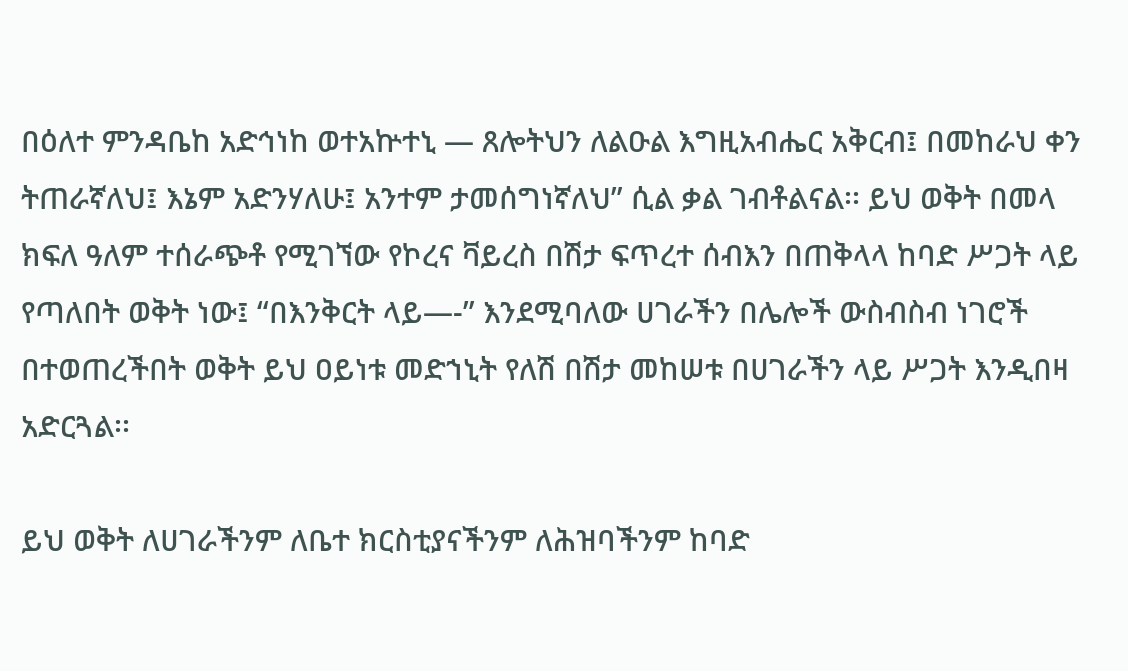በዕለተ ምንዳቤከ አድኅነከ ወተአኵተኒ — ጸሎትህን ለልዑል እግዚአብሔር አቅርብ፤ በመከራህ ቀን ትጠራኛለህ፤ እኔም አድንሃለሁ፤ አንተም ታመሰግነኛለህ” ሲል ቃል ገብቶልናል፡፡ ይህ ወቅት በመላ ክፍለ ዓለም ተሰራጭቶ የሚገኘው የኮረና ቫይረስ በሽታ ፍጥረተ ሰብእን በጠቅላላ ከባድ ሥጋት ላይ የጣለበት ወቅት ነው፤ “በእንቅርት ላይ—-” እንደሚባለው ሀገራችን በሌሎች ውስብስብ ነገሮች በተወጠረችበት ወቅት ይህ ዐይነቱ መድኀኒት የለሽ በሽታ መከሠቱ በሀገራችን ላይ ሥጋት እንዲበዛ አድርጓል፡፡

ይህ ወቅት ለሀገራችንም ለቤተ ክርስቲያናችንም ለሕዝባችንም ከባድ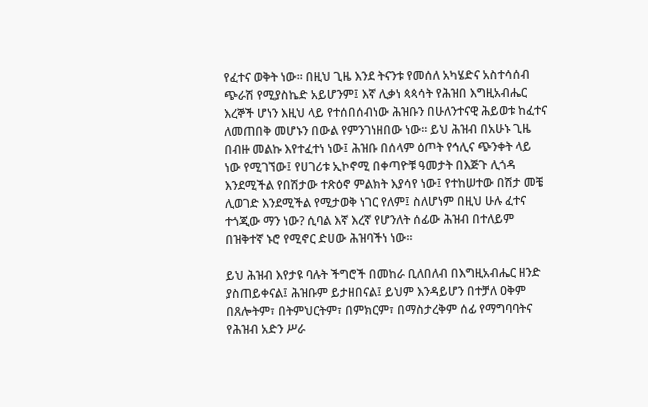የፈተና ወቅት ነው፡፡ በዚህ ጊዜ እንደ ትናንቱ የመሰለ አካሄድና አስተሳሰብ ጭራሽ የሚያስኬድ አይሆንም፤ እኛ ሊቃነ ጳጳሳት የሕዝበ እግዚአብሔር እረኞች ሆነን እዚህ ላይ የተሰበሰብነው ሕዝቡን በሁለንተናዊ ሕይወቱ ከፈተና ለመጠበቅ መሆኑን በውል የምንገነዘበው ነው፡፡ ይህ ሕዝብ በአሁኑ ጊዜ በብዙ መልኩ እየተፈተነ ነው፤ ሕዝቡ በሰላም ዕጦት የኅሊና ጭንቀት ላይ ነው የሚገኘው፤ የሀገሪቱ ኢኮኖሚ በቀጣዮቹ ዓመታት በእጅጉ ሊጎዳ እንደሚችል የበሽታው ተጽዕኖ ምልክት እያሳየ ነው፤ የተከሠተው በሽታ መቼ ሊወገድ እንደሚችል የሚታወቅ ነገር የለም፤ ስለሆነም በዚህ ሁሉ ፈተና ተጎጂው ማን ነው? ሲባል እኛ እረኛ የሆንለት ሰፊው ሕዝብ በተለይም በዝቅተኛ ኑሮ የሚኖር ድሀው ሕዝባችነ ነው፡፡

ይህ ሕዝብ እየታዩ ባሉት ችግሮች በመከራ ቢለበለብ በእግዚአብሔር ዘንድ ያስጠይቀናል፤ ሕዝቡም ይታዘበናል፤ ይህም እንዳይሆን በተቻለ ዐቅም በጸሎትም፣ በትምህርትም፣ በምክርም፣ በማስታረቅም ሰፊ የማግባባትና የሕዝብ አድን ሥራ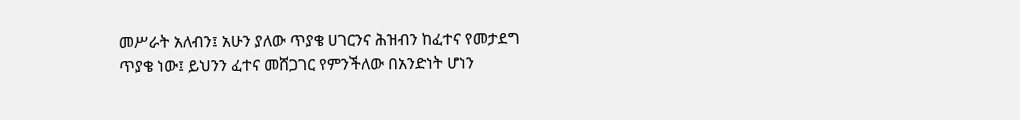መሥራት አለብን፤ አሁን ያለው ጥያቄ ሀገርንና ሕዝብን ከፈተና የመታደግ ጥያቄ ነው፤ ይህንን ፈተና መሸጋገር የምንችለው በአንድነት ሆነን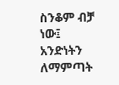ስንቆም ብቻ ነው፤ አንድነትን ለማምጣት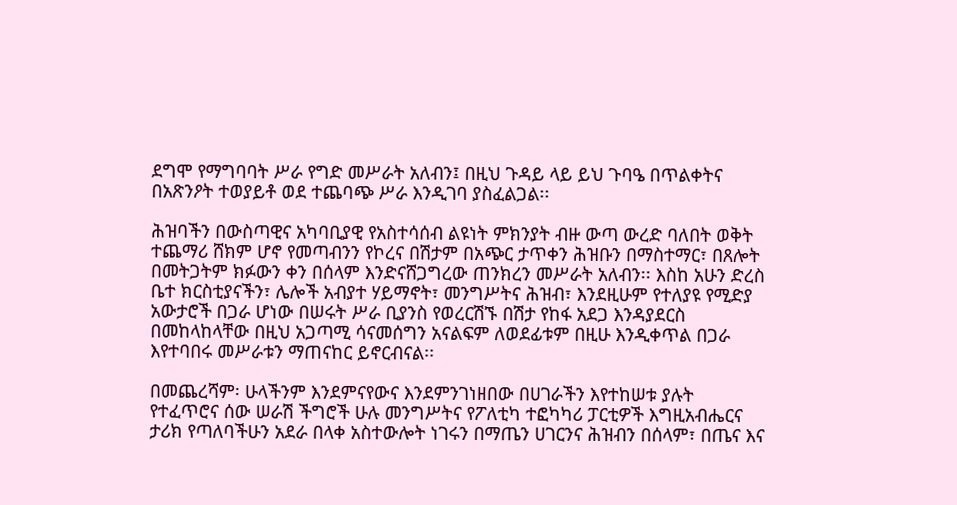ደግሞ የማግባባት ሥራ የግድ መሥራት አለብን፤ በዚህ ጉዳይ ላይ ይህ ጉባዔ በጥልቀትና በአጽንዖት ተወያይቶ ወደ ተጨባጭ ሥራ እንዲገባ ያስፈልጋል፡፡

ሕዝባችን በውስጣዊና አካባቢያዊ የአስተሳሰብ ልዩነት ምክንያት ብዙ ውጣ ውረድ ባለበት ወቅት ተጨማሪ ሸክም ሆኖ የመጣብንን የኮረና በሽታም በአጭር ታጥቀን ሕዝቡን በማስተማር፣ በጸሎት በመትጋትም ክፉውን ቀን በሰላም እንድናሸጋግረው ጠንክረን መሥራት አለብን፡፡ እስከ አሁን ድረስ ቤተ ክርስቲያናችን፣ ሌሎች አብያተ ሃይማኖት፣ መንግሥትና ሕዝብ፣ እንደዚሁም የተለያዩ የሚድያ አውታሮች በጋራ ሆነው በሠሩት ሥራ ቢያንስ የወረርሽኙ በሽታ የከፋ አደጋ እንዳያደርስ በመከላከላቸው በዚህ አጋጣሚ ሳናመሰግን አናልፍም ለወደፊቱም በዚሁ እንዲቀጥል በጋራ እየተባበሩ መሥራቱን ማጠናከር ይኖርብናል፡፡

በመጨረሻም፡ ሁላችንም እንደምናየውና እንደምንገነዘበው በሀገራችን እየተከሠቱ ያሉት የተፈጥሮና ሰው ሠራሽ ችግሮች ሁሉ መንግሥትና የፖለቲካ ተፎካካሪ ፓርቲዎች እግዚአብሔርና ታሪክ የጣለባችሁን አደራ በላቀ አስተውሎት ነገሩን በማጤን ሀገርንና ሕዝብን በሰላም፣ በጤና እና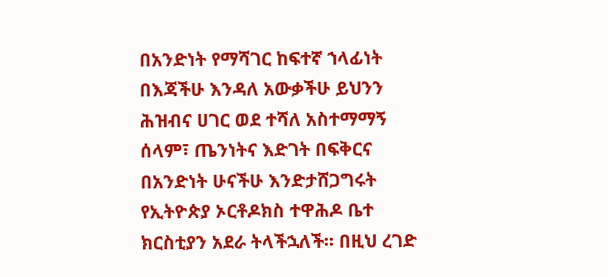በአንድነት የማሻገር ከፍተኛ ኀላፊነት በእጃችሁ እንዳለ አውቃችሁ ይህንን ሕዝብና ሀገር ወደ ተሻለ አስተማማኝ ሰላም፣ ጤንነትና እድገት በፍቅርና በአንድነት ሁናችሁ እንድታሸጋግሩት የኢትዮጵያ ኦርቶዶክስ ተዋሕዶ ቤተ ክርስቲያን አደራ ትላችኋለች፡፡ በዚህ ረገድ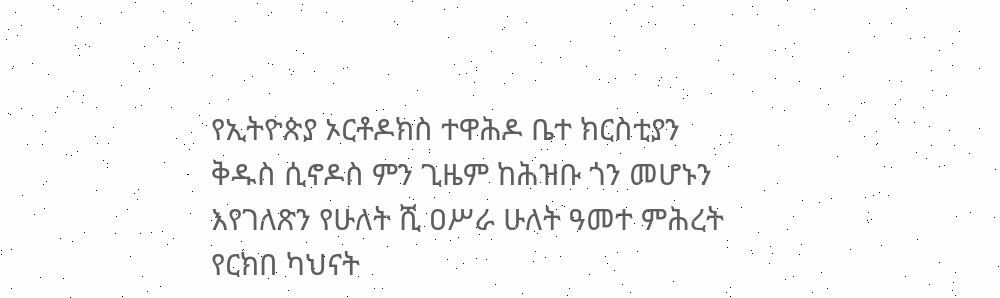የኢትዮጵያ ኦርቶዶክስ ተዋሕዶ ቤተ ክርስቲያን ቅዱስ ሲኖዶስ ምን ጊዜም ከሕዝቡ ጎን መሆኑን እየገለጽን የሁለት ሺ ዐሥራ ሁለት ዓመተ ምሕረት የርክበ ካህናት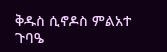ቅዱስ ሲኖዶስ ምልአተ ጉባዔ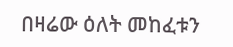በዛሬው ዕለት መከፈቱን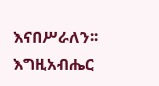እናበሥራለን፡፡ እግዚአብሔር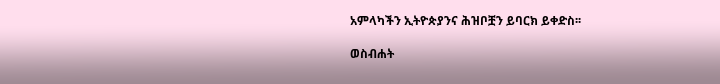አምላካችን ኢትዮጵያንና ሕዝቦቿን ይባርክ ይቀድስ፡፡

ወስብሐት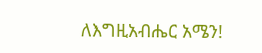ለእግዚአብሔር አሜን!